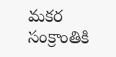మకర సంక్రాంతికి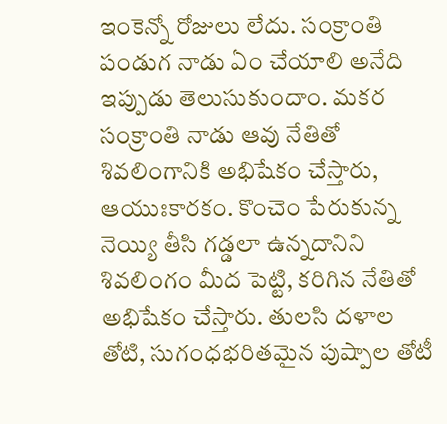ఇంకెన్నో రోజులు లేదు. సంక్రాంతి పండుగ నాడు ఏం చేయాలి అనేది ఇప్పుడు తెలుసుకుందాం. మకర సంక్రాంతి నాడు ఆవు నేతితో శివలింగానికి అభిషేకం చేస్తారు, ఆయుఃకారకం. కొంచెం పేరుకున్న నెయ్యి తీసి గడ్డలా ఉన్నదానిని శివలింగం మీద పెట్టి, కరిగిన నేతితో అభిషేకం చేస్తారు. తులసి దళాల తోటి, సుగంధభరితమైన పుష్పాల తోటీ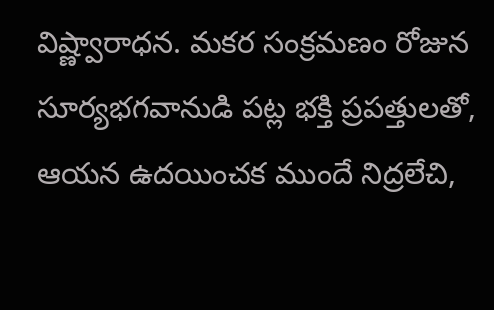విష్ణ్వారాధన. మకర సంక్రమణం రోజున సూర్యభగవానుడి పట్ల భక్తి ప్రపత్తులతో, ఆయన ఉదయించక ముందే నిద్రలేచి,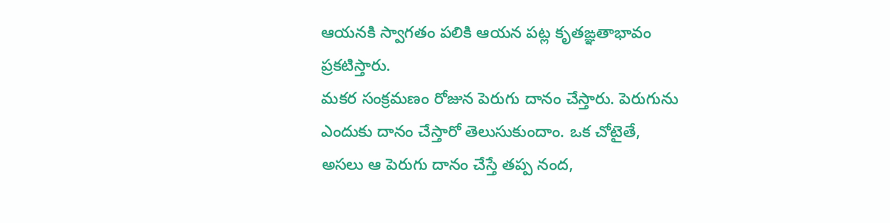ఆయనకి స్వాగతం పలికి ఆయన పట్ల కృతఙ్ఞతాభావం ప్రకటిస్తారు.
మకర సంక్రమణం రోజున పెరుగు దానం చేస్తారు. పెరుగును ఎందుకు దానం చేస్తారో తెలుసుకుందాం. ఒక చోటైతే, అసలు ఆ పెరుగు దానం చేస్తే తప్ప నంద,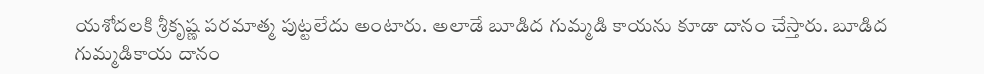యశోదలకి శ్రీకృష్ణ పరమాత్మ పుట్టలేదు అంటారు. అలాడే బూడిద గుమ్మడి కాయను కూడా దానం చేస్తారు. బూడిద గుమ్మడికాయ దానం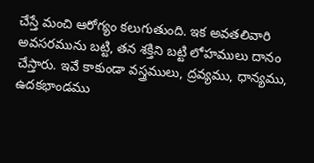చేస్తే మంచి ఆరోగ్యం కలుగుతుంది. ఇక అవతలివారి అవసరమును బట్టి, తన శక్తిని బట్టి లోహములు దానం చేస్తారు. ఇవే కాకుండా వస్త్రములు, ద్రవ్యము, ధాన్యము, ఉదకభాండము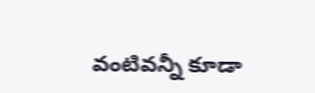వంటివన్నీ కూడా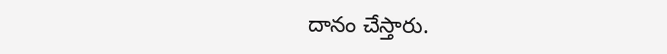దానం చేస్తారు.